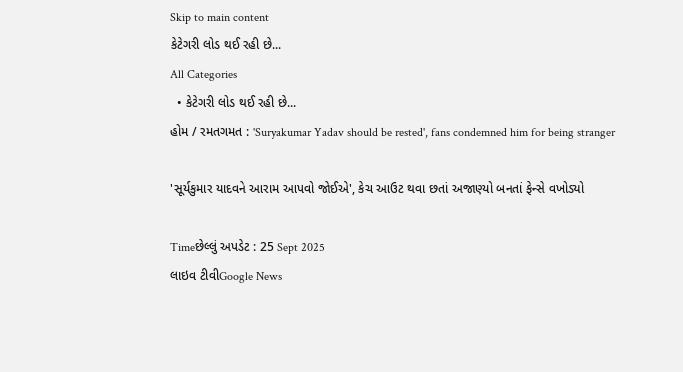Skip to main content
કેટેગરી લોડ થઈ રહી છે...
All Categories
  • કેટેગરી લોડ થઈ રહી છે...
હોમ / રમતગમત : 'Suryakumar Yadav should be rested', fans condemned him for being stranger

'સૂર્યકુમાર યાદવને આરામ આપવો જોઈએ', કેચ આઉટ થવા છતાં અજાણ્યો બનતાં ફેન્સે વખોડ્યો

Timeછેલ્લું અપડેટ : 25 Sept 2025
લાઇવ ટીવીGoogle News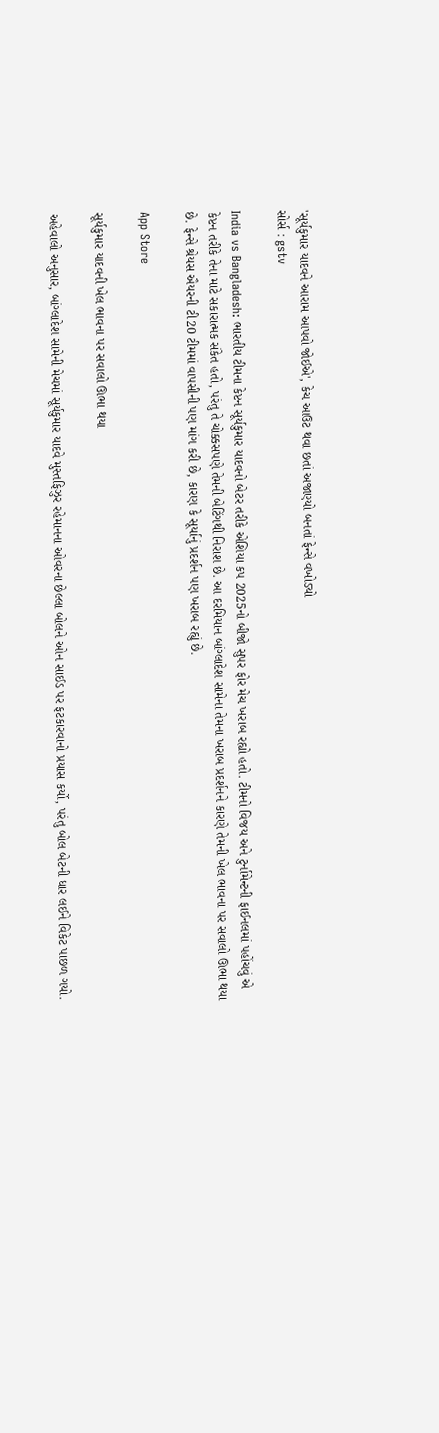'સૂર્યકુમાર યાદવને આરામ આપવો જોઈએ', કેચ આઉટ થવા છતાં અજાણ્યો બનતાં ફેન્સે વખોડ્યો
સોર્સ : gstv

India vs Bangladesh: ભારતીય ટીમના કેપ્ટન સૂર્યકુમાર યાદવનો બેટર તરીકે એશિયા કપ 2025નો બીજો સુપર ફોર મેચ ખરાબ રહ્યો હતો. ટીમનો વિજય અને ટુર્નામેન્ટની ફાઈનલમાં પહોંચવું એ કેપ્ટન તરીકે તેના માટે સકારાત્મક સંકેત હતો, પરંતુ તે ચોક્કસપણે તેમની બેટિંગથી નિરાશ છે. આ દરમિયાન બાંગ્લાદેશ સામેના તેમના ખરાબ પ્રદર્શનને કારણે તેમની ખેલ ભાવના પર સવાલો ઊભા થયા છે. ફેન્સે શ્રેયસ ઐયરની ટી20 ટીમમાં વાપસીની પણ માંગ કરી છે, કારણ કે સૂર્યાનું પ્રદર્શન પણ ખરાબ રહ્યું છે.

App Store

સૂર્યકુમાર યાદવની ખેલ ભાવના પર સવાલો ઊભા થયા

અહેવાલો અનુસાર, બાંગ્લાદેશ સામેની મેચમાં સૂર્યકુમાર યાદવે મુસ્તફિઝુર રહેમાનના ઓવરના છેલ્લા બોલને ઓન સાઈડ પર ફટકારવાનો પ્રયાસ કર્યો, પરંતુ બોલ બેટની ધાર લઈને વિકેટ પાછળ ગયો.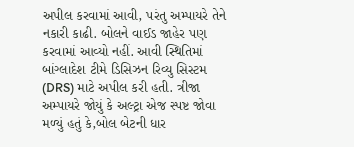અપીલ કરવામાં આવી, પરંતુ અમ્પાયરે તેને નકારી કાઢી. બોલને વાઈડ જાહેર પણ કરવામાં આવ્યો નહીં. આવી સ્થિતિમાં બાંગ્લાદેશ ટીમે ડિસિઝન રિવ્યુ સિસ્ટમ (DRS) માટે અપીલ કરી હતી. ત્રીજા અમ્પાયરે જોયું કે અલ્ટ્રા એજ સ્પષ્ટ જોવા મળ્યું હતું કે,બોલ બેટની ધાર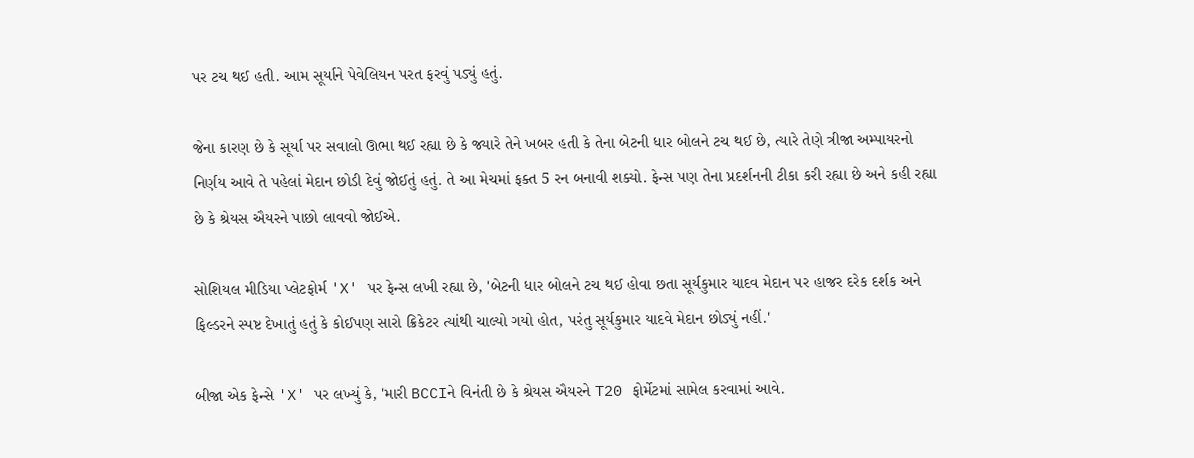પર ટચ થઈ હતી. આમ સૂર્યાને પેવેલિયન પરત ફરવું પડ્યું હતું.

જેના કારણ છે કે સૂર્યા પર સવાલો ઊભા થઈ રહ્યા છે કે જ્યારે તેને ખબર હતી કે તેના બેટની ધાર બોલને ટચ થઈ છે, ત્યારે તેણે ત્રીજા અમ્પાયરનો નિર્ણય આવે તે પહેલાં મેદાન છોડી દેવું જોઈતું હતું. તે આ મેચમાં ફક્ત 5 રન બનાવી શક્યો. ફેન્સ પણ તેના પ્રદર્શનની ટીકા કરી રહ્યા છે અને કહી રહ્યા છે કે શ્રેયસ ઐયરને પાછો લાવવો જોઈએ.

સોશિયલ મીડિયા પ્લેટફોર્મ 'X' પર ફેન્સ લખી રહ્યા છે, 'બેટની ધાર બોલને ટચ થઈ હોવા છતા સૂર્યકુમાર યાદવ મેદાન પર હાજર દરેક દર્શક અને ફિલ્ડરને સ્પષ્ટ દેખાતું હતું કે કોઈપણ સારો ક્રિકેટર ત્યાંથી ચાલ્યો ગયો હોત, પરંતુ સૂર્યકુમાર યાદવે મેદાન છોડ્યું નહીં.'

બીજા એક ફેન્સે 'X' પર લખ્યું કે, 'મારી BCCIને વિનંતી છે કે શ્રેયસ ઐયરને T20 ફોર્મેટમાં સામેલ કરવામાં આવે.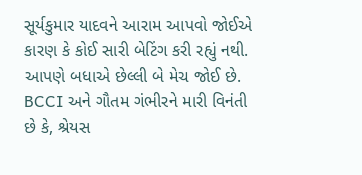સૂર્યકુમાર યાદવને આરામ આપવો જોઈએ કારણ કે કોઈ સારી બેટિંગ કરી રહ્યું નથી. આપણે બધાએ છેલ્લી બે મેચ જોઈ છે.  BCCI અને ગૌતમ ગંભીરને મારી વિનંતી છે કે, શ્રેયસ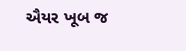ઐયર ખૂબ જ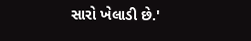સારો ખેલાડી છે.'